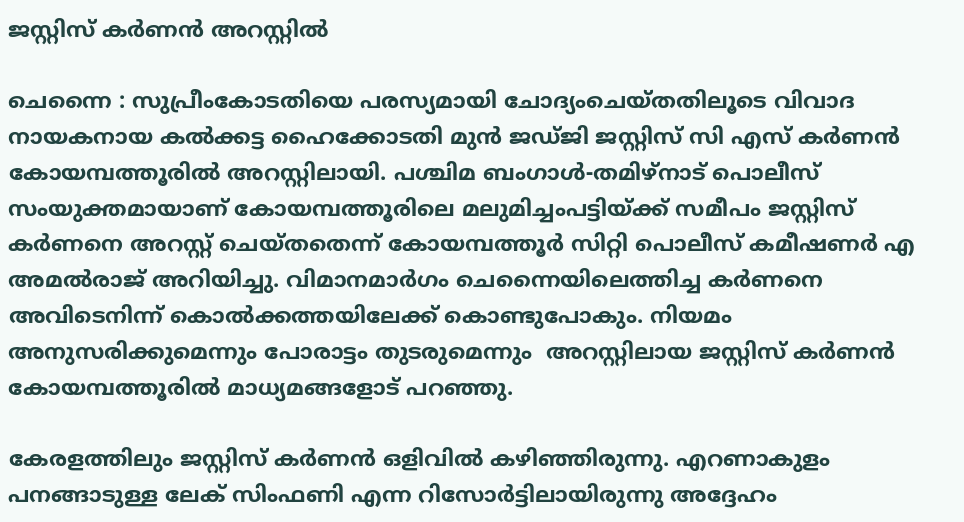ജസ്റ്റിസ് കര്‍ണന്‍ അറസ്റ്റില്‍

ചെന്നൈ : സുപ്രീംകോടതിയെ പരസ്യമായി ചോദ്യംചെയ്തതിലൂടെ വിവാദ നായകനായ കല്‍ക്കട്ട ഹൈക്കോടതി മുന്‍ ജഡ്ജി ജസ്റ്റിസ് സി എസ് കര്‍ണന്‍ കോയമ്പത്തൂരില്‍ അറസ്റ്റിലായി. പശ്ചിമ ബംഗാള്‍-തമിഴ്നാട് പൊലീസ് സംയുക്തമായാണ് കോയമ്പത്തൂരിലെ മലുമിച്ചംപട്ടിയ്ക്ക് സമീപം ജസ്റ്റിസ് കര്‍ണനെ അറസ്റ്റ് ചെയ്തതെന്ന് കോയമ്പത്തൂര്‍ സിറ്റി പൊലീസ് കമീഷണര്‍ എ അമല്‍രാജ് അറിയിച്ചു. വിമാനമാര്‍ഗം ചെന്നൈയിലെത്തിച്ച കര്‍ണനെ അവിടെനിന്ന് കൊല്‍ക്കത്തയിലേക്ക് കൊണ്ടുപോകും. നിയമം അനുസരിക്കുമെന്നും പോരാട്ടം തുടരുമെന്നും  അറസ്റ്റിലായ ജസ്റ്റിസ് കര്‍ണന്‍ കോയമ്പത്തൂരില്‍ മാധ്യമങ്ങളോട് പറഞ്ഞു.

കേരളത്തിലും ജസ്റ്റിസ് കര്‍ണന്‍ ഒളിവില്‍ കഴിഞ്ഞിരുന്നു. എറണാകുളം പനങ്ങാടുള്ള ലേക് സിംഫണി എന്ന റിസോര്‍ട്ടിലായിരുന്നു അദ്ദേഹം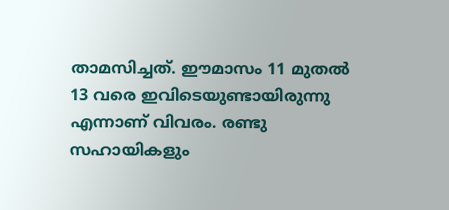താമസിച്ചത്. ഈമാസം 11 മുതല്‍ 13 വരെ ഇവിടെയുണ്ടായിരുന്നു എന്നാണ് വിവരം. രണ്ടു സഹായികളും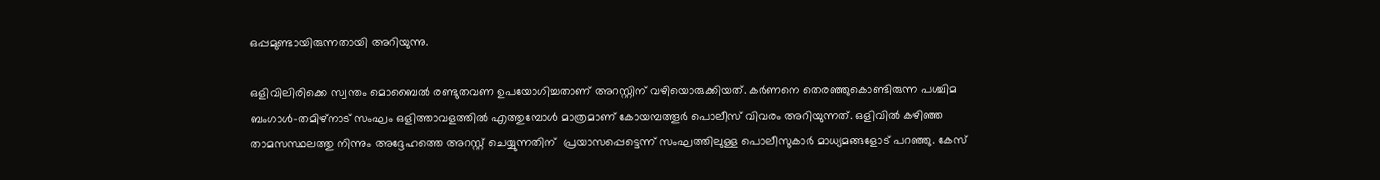ഒപ്പമുണ്ടായിരുന്നതായി അറിയുന്നു.

ഒളിവിലിരിക്കെ സ്വന്തം മൊബൈല്‍ രണ്ടുതവണ ഉപയോഗിച്ചതാണ് അറസ്റ്റിന് വഴിയൊരുക്കിയത്. കര്‍ണനെ തെരഞ്ഞുകൊണ്ടിരുന്ന പശ്ചിമ ബംഗാള്‍-തമിഴ്നാട് സംഘം ഒളിത്താവളത്തില്‍ എത്തുമ്പോള്‍ മാത്രമാണ് കോയമ്പത്തൂര്‍ പൊലീസ് വിവരം അറിയുന്നത്. ഒളിവില്‍ കഴിഞ്ഞ താമസസ്ഥലത്തു നിന്നും അദ്ദേഹത്തെ അറസ്റ്റ് ചെയ്യുന്നതിന്  പ്രയാസപ്പെട്ടെന്ന് സംഘത്തിലുള്ള പൊലീസുകാര്‍ മാധ്യമങ്ങളോട് പറഞ്ഞു. കേസ്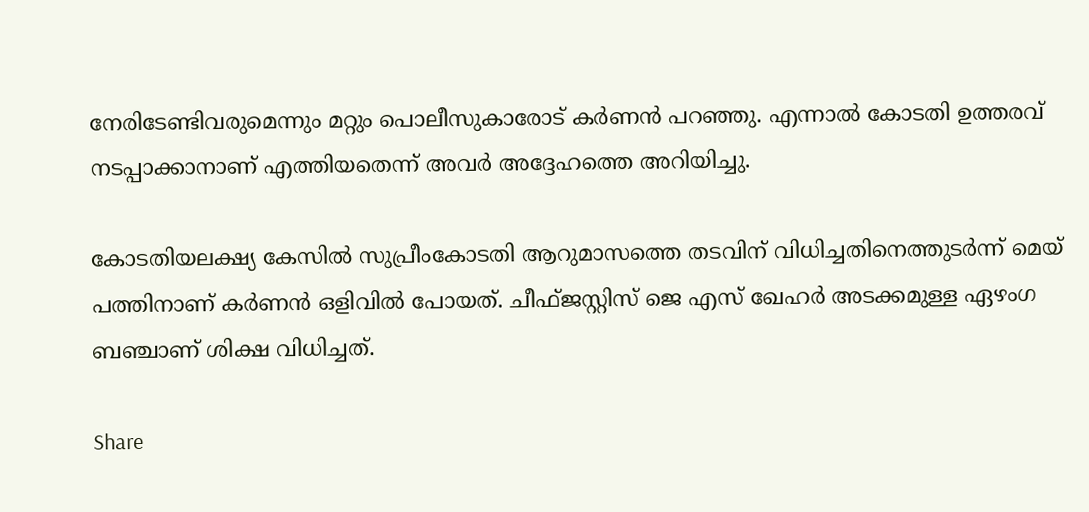നേരിടേണ്ടിവരുമെന്നും മറ്റും പൊലീസുകാരോട് കര്‍ണന്‍ പറഞ്ഞു. എന്നാല്‍ കോടതി ഉത്തരവ് നടപ്പാക്കാനാണ് എത്തിയതെന്ന് അവര്‍ അദ്ദേഹത്തെ അറിയിച്ചു.

കോടതിയലക്ഷ്യ കേസില്‍ സുപ്രീംകോടതി ആറുമാസത്തെ തടവിന് വിധിച്ചതിനെത്തുടര്‍ന്ന് മെയ് പത്തിനാണ് കര്‍ണന്‍ ഒളിവില്‍ പോയത്. ചീഫ്ജസ്റ്റിസ് ജെ എസ് ഖേഹര്‍ അടക്കമുള്ള ഏഴംഗ ബഞ്ചാണ് ശിക്ഷ വിധിച്ചത്.

Share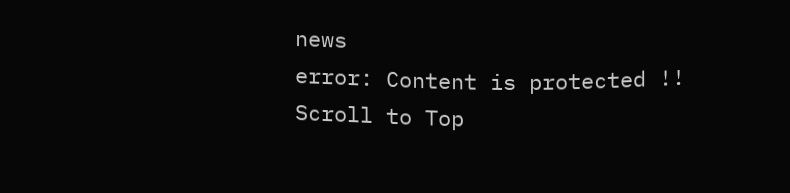news
error: Content is protected !!
Scroll to Top